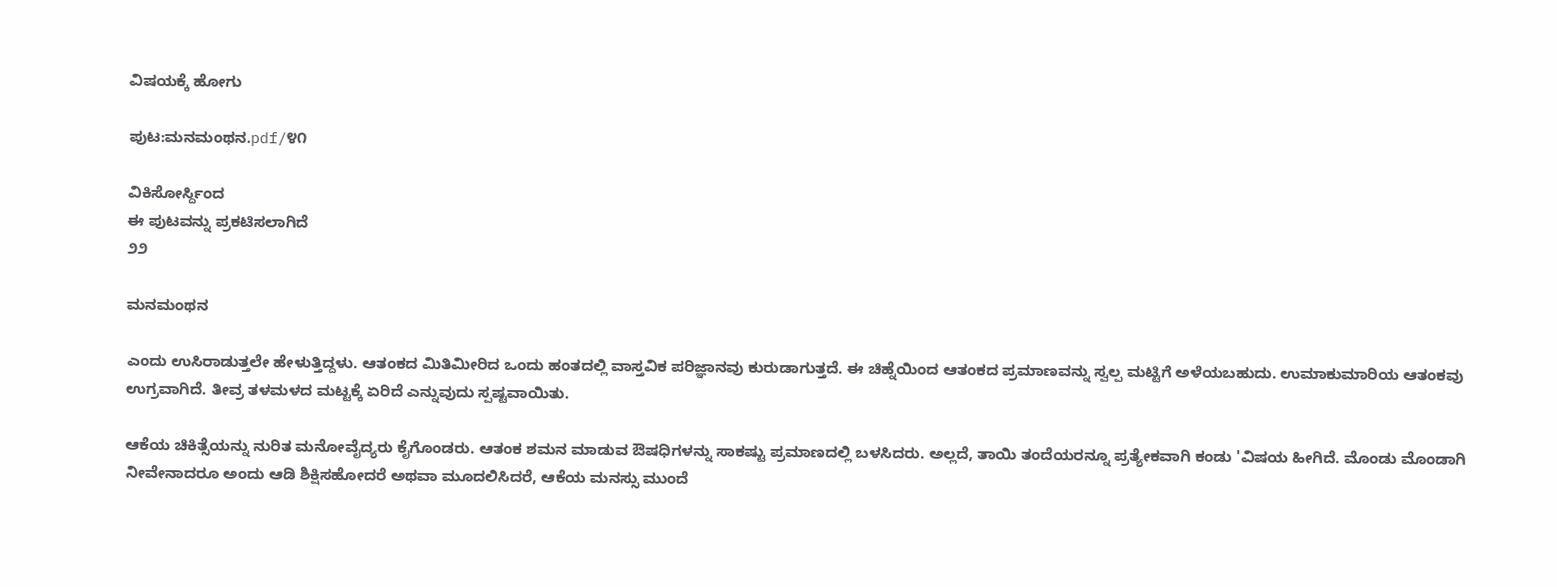ವಿಷಯಕ್ಕೆ ಹೋಗು

ಪುಟ:ಮನಮಂಥನ.pdf/೪೧

ವಿಕಿಸೋರ್ಸ್ದಿಂದ
ಈ ಪುಟವನ್ನು ಪ್ರಕಟಿಸಲಾಗಿದೆ
೨೨

ಮನಮಂಥನ

ಎಂದು ಉಸಿರಾಡುತ್ತಲೇ ಹೇಳುತ್ತಿದ್ದಳು. ಆತಂಕದ ಮಿತಿಮೀರಿದ ಒಂದು ಹಂತದಲ್ಲಿ ವಾಸ್ತವಿಕ ಪರಿಜ್ಞಾನವು ಕುರುಡಾಗುತ್ತದೆ. ಈ ಚಿಹ್ನೆಯಿಂದ ಆತಂಕದ ಪ್ರಮಾಣವನ್ನು ಸ್ವಲ್ಪ ಮಟ್ಟಿಗೆ ಅಳೆಯಬಹುದು. ಉಮಾಕುಮಾರಿಯ ಆತಂಕವು ಉಗ್ರವಾಗಿದೆ. ತೀವ್ರ ತಳಮಳದ ಮಟ್ಟಕ್ಕೆ ಏರಿದೆ ಎನ್ನುವುದು ಸ್ಪಷ್ಟವಾಯಿತು.

ಆಕೆಯ ಚಿಕಿತ್ಸೆಯನ್ನು ನುರಿತ ಮನೋವೈದ್ಯರು ಕೈಗೊಂಡರು. ಆತಂಕ ಶಮನ ಮಾಡುವ ಔಷಧಿಗಳನ್ನು ಸಾಕಷ್ಟು ಪ್ರಮಾಣದಲ್ಲಿ ಬಳಸಿದರು. ಅಲ್ಲದೆ, ತಾಯಿ ತಂದೆಯರನ್ನೂ ಪ್ರತ್ಯೇಕವಾಗಿ ಕಂಡು 'ವಿಷಯ ಹೀಗಿದೆ. ಮೊಂಡು ಮೊಂಡಾಗಿ ನೀವೇನಾದರೂ ಅಂದು ಆಡಿ ಶಿಕ್ಷಿಸಹೋದರೆ ಅಥವಾ ಮೂದಲಿಸಿದರೆ, ಆಕೆಯ ಮನಸ್ಸು ಮುಂದೆ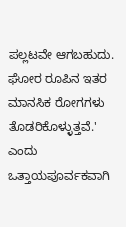ಪಲ್ಲಟವೇ ಆಗಬಹುದು. ಘೋರ ರೂಪಿನ ಇತರ ಮಾನಸಿಕ ರೋಗಗಳು ತೊಡರಿಕೊಳ್ಳುತ್ತವೆ.' ಎಂದು ಒತ್ತಾಯಪೂರ್ವಕವಾಗಿ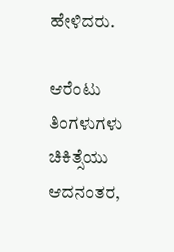ಹೇಳಿದರು.

ಆರೆಂಟು ತಿಂಗಳುಗಳು ಚಿಕಿತ್ಸೆಯು ಆದನಂತರ,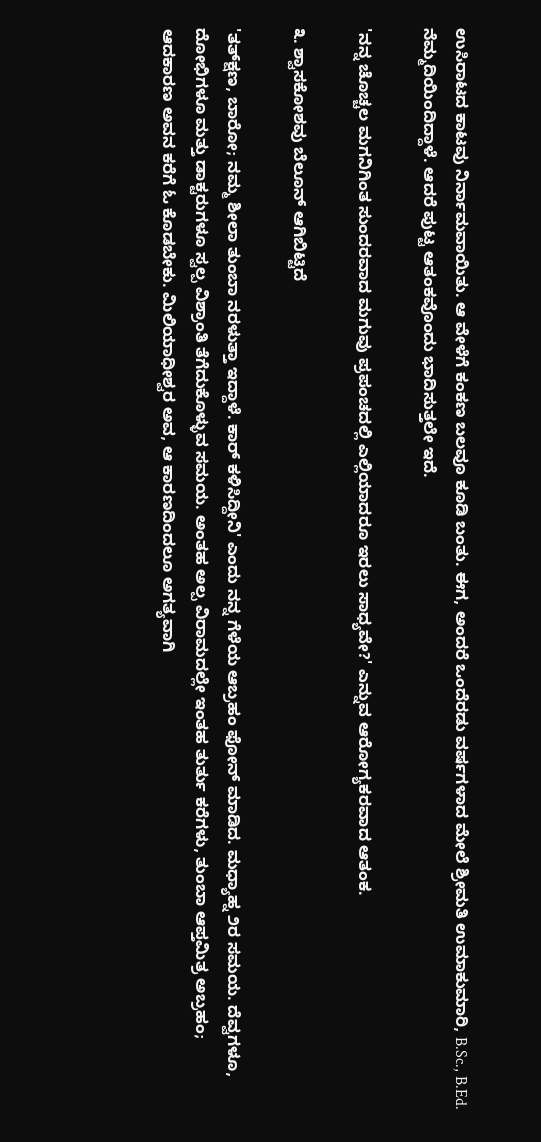ಉಸಿರಾಟದ ಕಾಟವು ನಿರ್ನಾಮವಾಯಿತು. ಆ ವೇಳೆಗೆ ಕಂಕಣ ಬಲವೂ ಕೂಡಿ ಬಂತು. ಈಗ, ಅಂದರೆ ಒಂದೆರಡು ವರ್ಷಗಳಾದ ಮೇಲೆ ಶ್ರೀಮತಿ ಉಮಾಕುಮಾರಿ, B.Sc., B.Ed. ನೆಮ್ಮದಿಯಿಂದಿದ್ದಾಳೆ. ಆದರೆ ಪುಟ್ಟ ಆತಂಕವೊಂದು ಭಾದಿಸುತ್ತಲೇ ಇದೆ.

'ನನ್ನ ಚೊಚ್ಚಲ ಮಗನಿಗಿಂತ ಸುಂದರವಾದ ಮಗುವು ಪ್ರಪಂಚದಲ್ಲಿ ಎಲ್ಲಿಯಾದರೂ ಇರಲು ಸಾಧ್ಯವೇ?' ಎನ್ನುವ ಆರೋಗ್ಯಕರವಾದ ಆತಂಕ.

೩. ಶ್ವಾಸಕೋಶವು ಬೆಲೂನ್ ಆಗಿಬಿಟ್ಟಿದೆ

'ತತ್‌ಕ್ಷಣ, ಬಾರೋ; ನಮ್ಮ ಶೀಲಾ ತುಂಬಾ ನರಳುತ್ತಾ ಇದ್ದಾಳೆ. ಕಾರ್ ಕಳಿಸಿದ್ದೀನಿ' ಎಂದು ನನ್ನ ಗೆಳೆಯ ಆಬ್ರಹಂ ಫೋನ್ ಮಾಡಿದ. ಮಧ್ಯಾಹ್ನ ೨ರ ಸಮಯ. ದೆವ್ವಗಳೂ, ದೋಭಿಗಳೂ ಮತ್ತು ಡಾಕ್ಟರುಗಳೂ ಸ್ವಲ್ಪ ವಿಶ್ರಾಂತಿ ತೆಗೆದುಕೊಳ್ಳುವ ಸಮಯ. ಅಂತಹ ಅಲ್ಪ ವಿರಾಮದಲ್ಲೇ ಇಂತಹ ತುರ್ತು ಕರೆಗಳು, ತುಂಬಾ ಆಪ್ತಮಿತ್ರ ಅಬ್ರಹಂ; ಆದಕಾರಣ ಅವನ ಕರೆಗೆ ಓ ಕೊಡಬೇಕು. ಮಿಲಿಯಾಧೀಶ್ವರ ಅವ, ಆ ಕಾರಣದಿಂದಲೂ ಅಗತ್ಯವಾಗಿ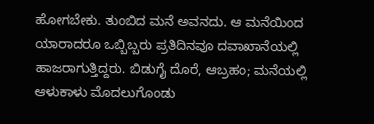ಹೋಗಬೇಕು. ತುಂಬಿದ ಮನೆ ಅವನದು. ಆ ಮನೆಯಿಂದ ಯಾರಾದರೂ ಒಬ್ಬಿಬ್ಬರು ಪ್ರತಿದಿನವೂ ದವಾಖಾನೆಯಲ್ಲಿ ಹಾಜರಾಗುತ್ತಿದ್ದರು. ಬಿಡುಗೈ ದೊರೆ, ಆಬ್ರಹಂ; ಮನೆಯಲ್ಲಿ ಆಳುಕಾಳು ಮೊದಲುಗೊಂಡು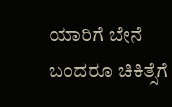ಯಾರಿಗೆ ಬೇನೆ ಬಂದರೂ ಚಿಕಿತ್ಸೆಗೆ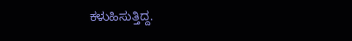ಕಳುಹಿಸುತ್ತಿದ್ದ.